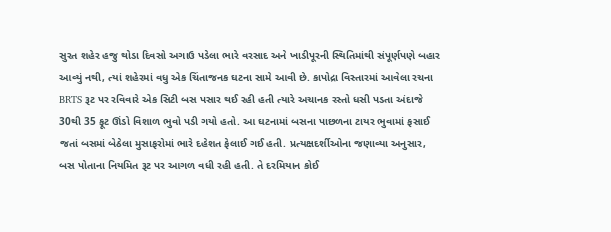સુરત શહેર હજુ થોડા દિવસો અગાઉ પડેલા ભારે વરસાદ અને ખાડીપૂરની સ્થિતિમાંથી સંપૂર્ણપણે બહાર આવ્યું નથી, ત્યાં શહેરમાં વધુ એક ચિંતાજનક ઘટના સામે આવી છે. કાપોદ્રા વિસ્તારમાં આવેલા રચના BRTS રૂટ પર રવિવારે એક સિટી બસ પસાર થઈ રહી હતી ત્યારે અચાનક રસ્તો ધસી પડતા અંદાજે 30થી 35 ફૂટ ઊંડો વિશાળ ભુવો પડી ગયો હતો. આ ઘટનામાં બસના પાછળના ટાયર ભુવામાં ફસાઈ જતાં બસમાં બેઠેલા મુસાફરોમાં ભારે દહેશત ફેલાઈ ગઈ હતી. પ્રત્યક્ષદર્શીઓના જણાવ્યા અનુસાર, બસ પોતાના નિયમિત રૂટ પર આગળ વધી રહી હતી. તે દરમિયાન કોઈ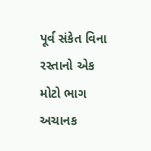પૂર્વ સંકેત વિના રસ્તાનો એક મોટો ભાગ અચાનક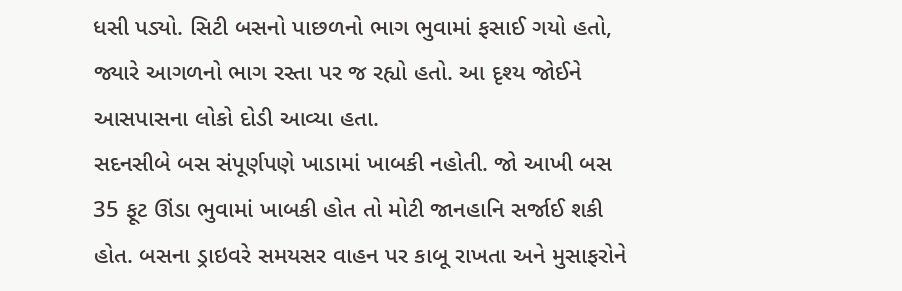ધસી પડ્યો. સિટી બસનો પાછળનો ભાગ ભુવામાં ફસાઈ ગયો હતો, જ્યારે આગળનો ભાગ રસ્તા પર જ રહ્યો હતો. આ દૃશ્ય જોઈને આસપાસના લોકો દોડી આવ્યા હતા.
સદનસીબે બસ સંપૂર્ણપણે ખાડામાં ખાબકી નહોતી. જો આખી બસ 35 ફૂટ ઊંડા ભુવામાં ખાબકી હોત તો મોટી જાનહાનિ સર્જાઈ શકી હોત. બસના ડ્રાઇવરે સમયસર વાહન પર કાબૂ રાખતા અને મુસાફરોને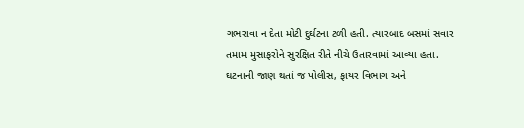ગભરાવા ન દેતા મોટી દુર્ઘટના ટળી હતી. ત્યારબાદ બસમાં સવાર તમામ મુસાફરોને સુરક્ષિત રીતે નીચે ઉતારવામાં આવ્યા હતા. ઘટનાની જાણ થતાં જ પોલીસ, ફાયર વિભાગ અને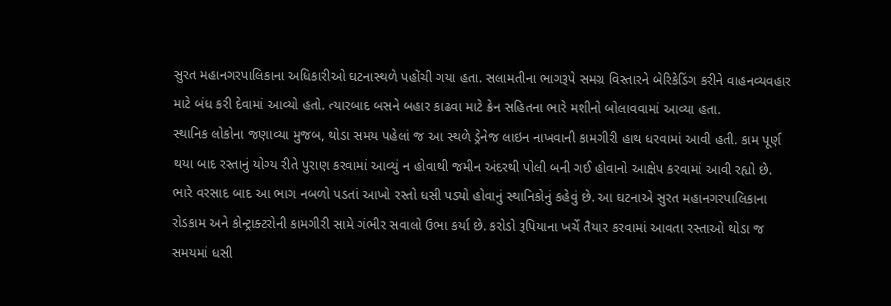સુરત મહાનગરપાલિકાના અધિકારીઓ ઘટનાસ્થળે પહોંચી ગયા હતા. સલામતીના ભાગરૂપે સમગ્ર વિસ્તારને બેરિકેડિંગ કરીને વાહનવ્યવહાર માટે બંધ કરી દેવામાં આવ્યો હતો. ત્યારબાદ બસને બહાર કાઢવા માટે ક્રેન સહિતના ભારે મશીનો બોલાવવામાં આવ્યા હતા.
સ્થાનિક લોકોના જણાવ્યા મુજબ, થોડા સમય પહેલાં જ આ સ્થળે ડ્રેનેજ લાઇન નાખવાની કામગીરી હાથ ધરવામાં આવી હતી. કામ પૂર્ણ થયા બાદ રસ્તાનું યોગ્ય રીતે પુરાણ કરવામાં આવ્યું ન હોવાથી જમીન અંદરથી પોલી બની ગઈ હોવાનો આક્ષેપ કરવામાં આવી રહ્યો છે. ભારે વરસાદ બાદ આ ભાગ નબળો પડતાં આખો રસ્તો ધસી પડ્યો હોવાનું સ્થાનિકોનું કહેવું છે. આ ઘટનાએ સુરત મહાનગરપાલિકાના રોડકામ અને કોન્ટ્રાક્ટરોની કામગીરી સામે ગંભીર સવાલો ઉભા કર્યા છે. કરોડો રૂપિયાના ખર્ચે તૈયાર કરવામાં આવતા રસ્તાઓ થોડા જ સમયમાં ધસી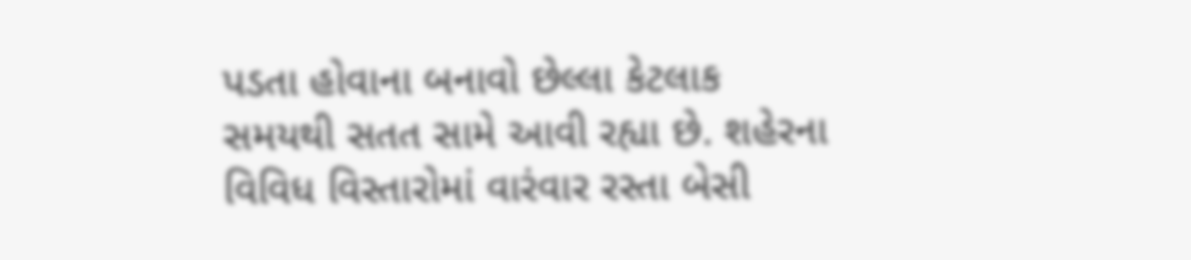પડતા હોવાના બનાવો છેલ્લા કેટલાક સમયથી સતત સામે આવી રહ્યા છે. શહેરના વિવિધ વિસ્તારોમાં વારંવાર રસ્તા બેસી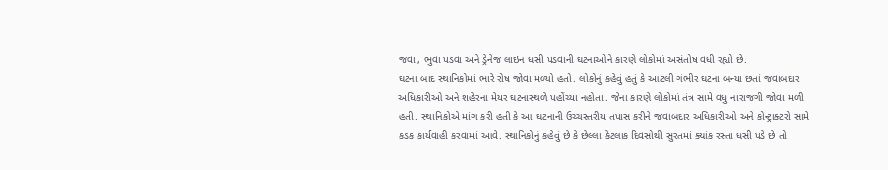જવા, ભુવા પડવા અને ડ્રેનેજ લાઇન ધસી પડવાની ઘટનાઓને કારણે લોકોમાં અસંતોષ વધી રહ્યો છે.
ઘટના બાદ સ્થાનિકોમાં ભારે રોષ જોવા મળ્યો હતો. લોકોનું કહેવું હતું કે આટલી ગંભીર ઘટના બન્યા છતાં જવાબદાર અધિકારીઓ અને શહેરના મેયર ઘટનાસ્થળે પહોંચ્યા નહોતા. જેના કારણે લોકોમાં તંત્ર સામે વધુ નારાજગી જોવા મળી હતી. સ્થાનિકોએ માંગ કરી હતી કે આ ઘટનાની ઉચ્ચસ્તરીય તપાસ કરીને જવાબદાર અધિકારીઓ અને કોન્ટ્રાક્ટરો સામે કડક કાર્યવાહી કરવામાં આવે. સ્થાનિકોનું કહેવું છે કે છેલ્લા કેટલાક દિવસોથી સુરતમાં ક્યાંક રસ્તા ધસી પડે છે તો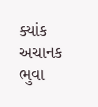ક્યાંક અચાનક ભુવા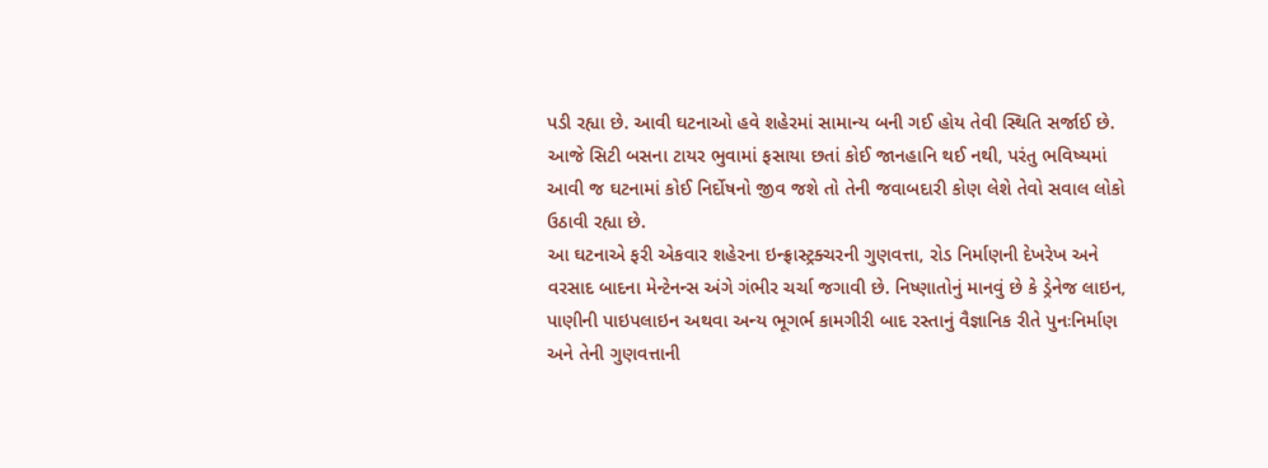પડી રહ્યા છે. આવી ઘટનાઓ હવે શહેરમાં સામાન્ય બની ગઈ હોય તેવી સ્થિતિ સર્જાઈ છે. આજે સિટી બસના ટાયર ભુવામાં ફસાયા છતાં કોઈ જાનહાનિ થઈ નથી, પરંતુ ભવિષ્યમાં આવી જ ઘટનામાં કોઈ નિર્દોષનો જીવ જશે તો તેની જવાબદારી કોણ લેશે તેવો સવાલ લોકો ઉઠાવી રહ્યા છે.
આ ઘટનાએ ફરી એકવાર શહેરના ઇન્ફ્રાસ્ટ્રક્ચરની ગુણવત્તા, રોડ નિર્માણની દેખરેખ અને વરસાદ બાદના મેન્ટેનન્સ અંગે ગંભીર ચર્ચા જગાવી છે. નિષ્ણાતોનું માનવું છે કે ડ્રેનેજ લાઇન, પાણીની પાઇપલાઇન અથવા અન્ય ભૂગર્ભ કામગીરી બાદ રસ્તાનું વૈજ્ઞાનિક રીતે પુનઃનિર્માણ અને તેની ગુણવત્તાની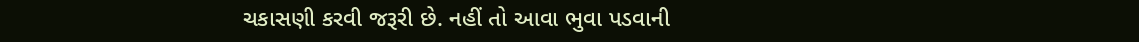ચકાસણી કરવી જરૂરી છે. નહીં તો આવા ભુવા પડવાની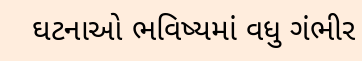ઘટનાઓ ભવિષ્યમાં વધુ ગંભીર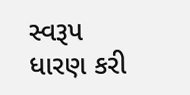સ્વરૂપ ધારણ કરી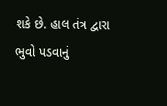શકે છે. હાલ તંત્ર દ્વારા ભુવો પડવાનું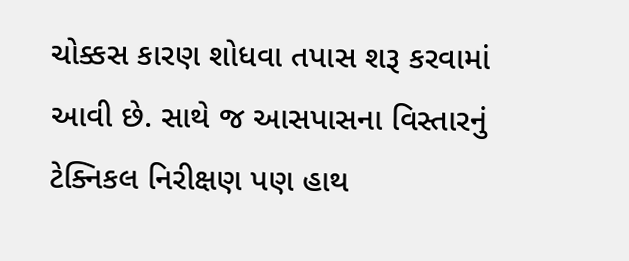ચોક્કસ કારણ શોધવા તપાસ શરૂ કરવામાં આવી છે. સાથે જ આસપાસના વિસ્તારનું ટેક્નિકલ નિરીક્ષણ પણ હાથ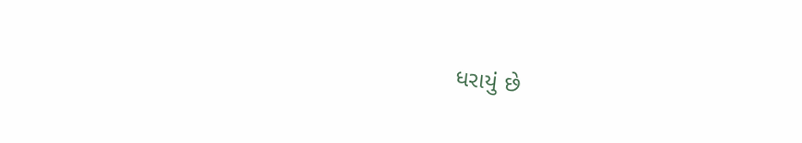ધરાયું છે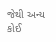જેથી અન્ય કોઈ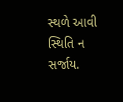સ્થળે આવી સ્થિતિ ન સર્જાય.